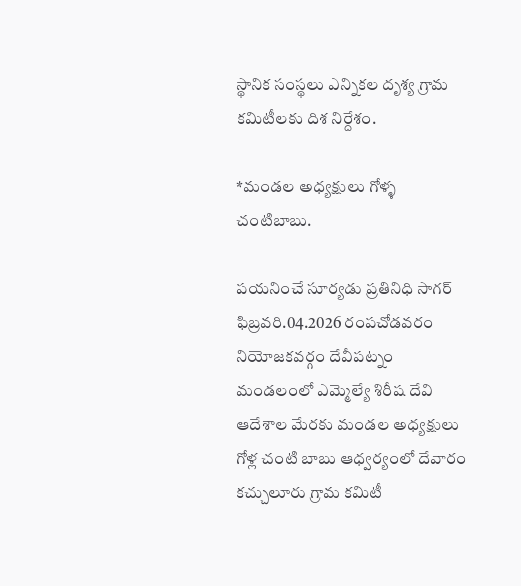స్థానిక సంస్థలు ఎన్నికల దృశ్య గ్రామ కమిటీలకు దిశ నిర్దేశం.

*మండల అధ్యక్షులు గోళ్ళ చంటిబాబు.

పయనించే సూర్యడు ప్రతినిధి సాగర్ ఫిబ్రవరి.04.2026 రంపచోడవరం నియోజకవర్గం దేవీపట్నం మండలంలో ఎమ్మెల్యే శిరీష దేవి ఆదేశాల మేరకు మండల అధ్యక్షులు గోళ్ల చంటి బాబు ఆధ్వర్యంలో దేవారం కచ్చులూరు గ్రామ కమిటీ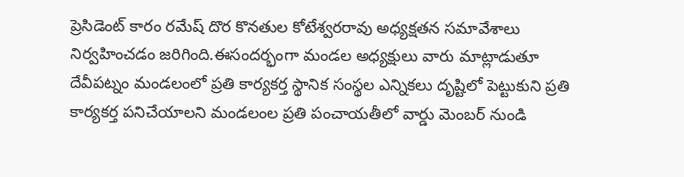ప్రెసిడెంట్ కారం రమేష్ దొర కొనతుల కోటేశ్వరరావు అధ్యక్షతన సమావేశాలు నిర్వహించడం జరిగింది.ఈసందర్భంగా మండల అధ్యక్షులు వారు మాట్లాడుతూ దేవీపట్నం మండలంలో ప్రతి కార్యకర్త స్థానిక సంస్థల ఎన్నికలు దృష్టిలో పెట్టుకుని ప్రతి కార్యకర్త పనిచేయాలని మండలంల ప్రతి పంచాయతీలో వార్డు మెంబర్ నుండి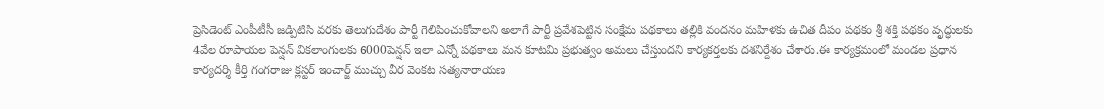ప్రెసిడెంట్ ఎంపీటీసీ జడ్పిటిసి వరకు తెలుగుదేశం పార్టీ గెలిపించుకోవాలని అలాగే పార్టీ ప్రవేశపెట్టిన సంక్షేమ పథకాలు తల్లికి వందనం మహిళకు ఉచిత దీపం పథకం శ్రీ శక్తి పథకం వృద్ధులకు 4వేల రూపాయల పెన్షన్ వికలాంగులకు 6000పెన్షన్ ఇలా ఎన్నో పథకాలు మన కూటమి ప్రభుత్వం అమలు చేస్తుందని కార్యకర్తలకు దశనిర్దేశం చేశారు.ఈ కార్యక్రమంలో మండల ప్రధాన కార్యదర్శి కీర్తి గంగరాజు క్లస్టర్ ఇంచార్జ్ ముచ్చు వీర వెంకట సత్యనారాయణ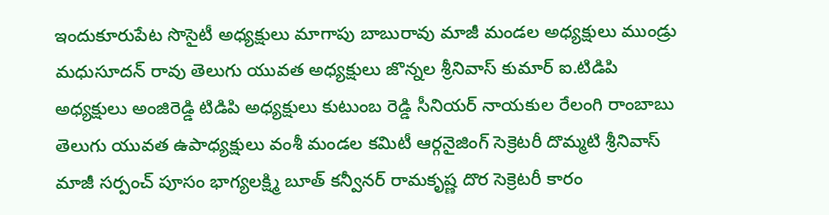ఇందుకూరుపేట సొసైటీ అధ్యక్షులు మాగాపు బాబురావు మాజీ మండల అధ్యక్షులు ముండ్రు మధుసూదన్ రావు తెలుగు యువత అధ్యక్షులు జొన్నల శ్రీనివాస్ కుమార్ ఐ.టిడిపి అధ్యక్షులు అంజిరెడ్డి టిడిపి అధ్యక్షులు కుటుంబ రెడ్డి సీనియర్ నాయకుల రేలంగి రాంబాబు తెలుగు యువత ఉపాధ్యక్షులు వంశీ మండల కమిటీ ఆర్గనైజింగ్ సెక్రెటరీ దొమ్మటి శ్రీనివాస్ మాజీ సర్పంచ్ పూసం భాగ్యలక్ష్మి బూత్ కన్వీనర్ రామకృష్ణ దొర సెక్రెటరీ కారం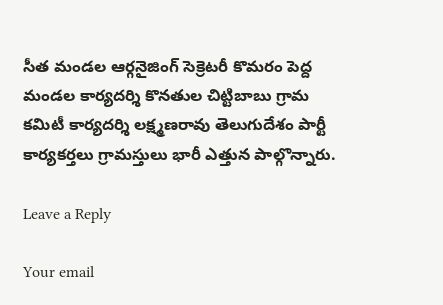సీత మండల ఆర్గనైజింగ్ సెక్రెటరీ కొమరం పెద్ద మండల కార్యదర్శి కొనతుల చిట్టిబాబు గ్రామ కమిటీ కార్యదర్శి లక్ష్మణరావు తెలుగుదేశం పార్టీ కార్యకర్తలు గ్రామస్తులు భారీ ఎత్తున పాల్గొన్నారు.

Leave a Reply

Your email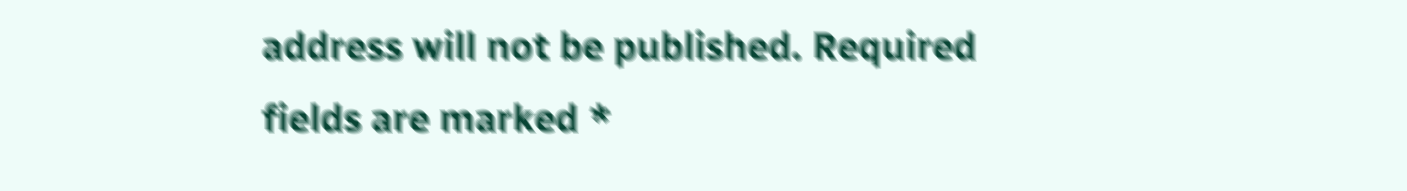address will not be published. Required fields are marked *